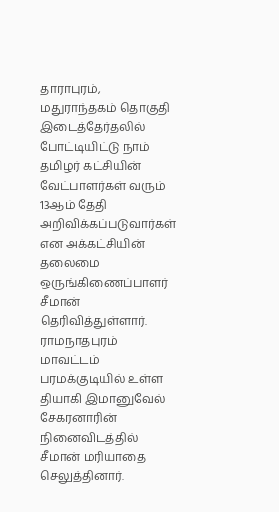தாராபுரம், மதுராந்தகம் தொகுதி இடைத்தேர்தலில் போட்டியிட்டு நாம் தமிழர் கட்சியின் வேட்பாளர்கள் வரும் 13ஆம் தேதி அறிவிக்கப்படுவார்கள் என அக்கட்சியின் தலைமை ஒருங்கிணைப்பாளர் சீமான் தெரிவித்துள்ளார். ராமநாதபுரம் மாவட்டம் பரமக்குடியில் உள்ள தியாகி இமானுவேல் சேகரனாரின் நினைவிடத்தில் சீமான் மரியாதை செலுத்தினார்.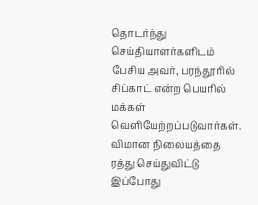தொடர்ந்து செய்தியாளர்களிடம் பேசிய அவர், பரந்தூரில் சிப்காட் என்ற பெயரில் மக்கள் வெளியேற்றப்படுவார்கள். விமான நிலையத்தை ரத்து செய்துவிட்டு இப்போது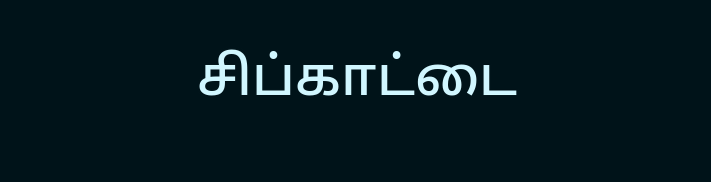சிப்காட்டை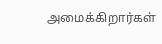அமைக்கிறார்கள்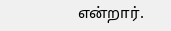என்றார்.